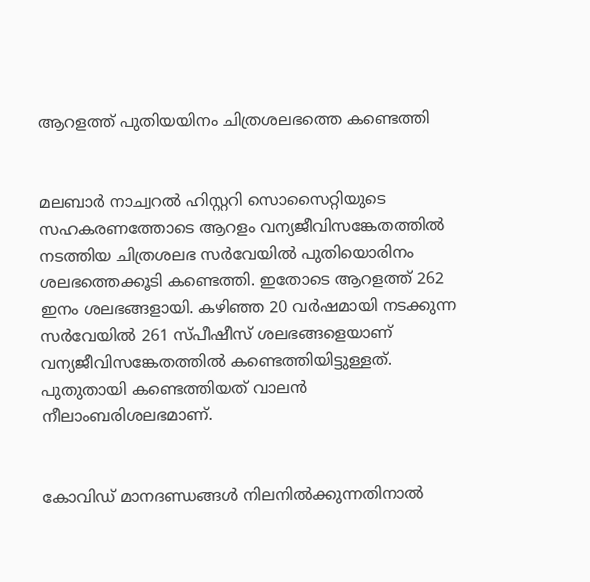ആറളത്ത് പുതിയയിനം ചിത്രശലഭത്തെ കണ്ടെത്തി


മലബാർ നാച്വറൽ ഹിസ്റ്ററി സൊസൈറ്റിയുടെ സഹകരണത്തോടെ ആറളം വന്യജീവിസങ്കേതത്തിൽ നടത്തിയ ചിത്രശലഭ സർവേയിൽ പുതിയൊരിനം ശലഭത്തെക്കൂടി കണ്ടെത്തി. ഇതോടെ ആറളത്ത് 262 ഇനം ശലഭങ്ങളായി. കഴിഞ്ഞ 20 വർഷമായി നടക്കുന്ന സർവേയിൽ 261 സ്പീഷീസ് ശലഭങ്ങളെയാണ് വന്യജീവിസങ്കേതത്തിൽ കണ്ടെത്തിയിട്ടുള്ളത്. പുതുതായി കണ്ടെത്തിയത് വാലൻ നീലാംബരിശലഭമാണ്.


കോവിഡ് മാനദണ്ഡങ്ങൾ നിലനിൽക്കുന്നതിനാൽ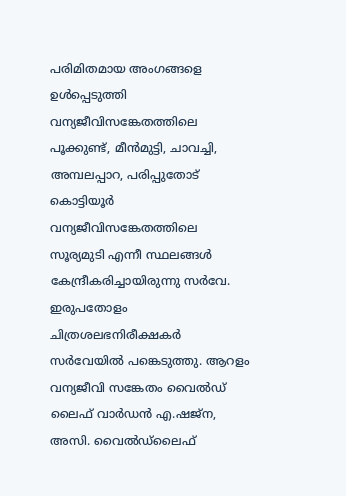പരിമിതമായ അംഗങ്ങളെ ഉൾപ്പെടുത്തി വന്യജീവിസങ്കേതത്തിലെ പൂക്കുണ്ട്, മീൻമുട്ടി, ചാവച്ചി, അമ്പലപ്പാറ, പരിപ്പുതോട് കൊട്ടിയൂർ വന്യജീവിസങ്കേതത്തിലെ സൂര്യമുടി എന്നീ സ്ഥലങ്ങൾ കേന്ദ്രീകരിച്ചായിരുന്നു സർവേ. ഇരുപതോളം ചിത്രശലഭനിരീക്ഷകർ സർവേയിൽ പങ്കെടുത്തു. ആറളം വന്യജീവി സങ്കേതം വൈൽഡ്‌ ലൈഫ് വാർഡൻ എ.ഷജ്‌ന, അസി. വൈൽഡ്‌ലൈഫ്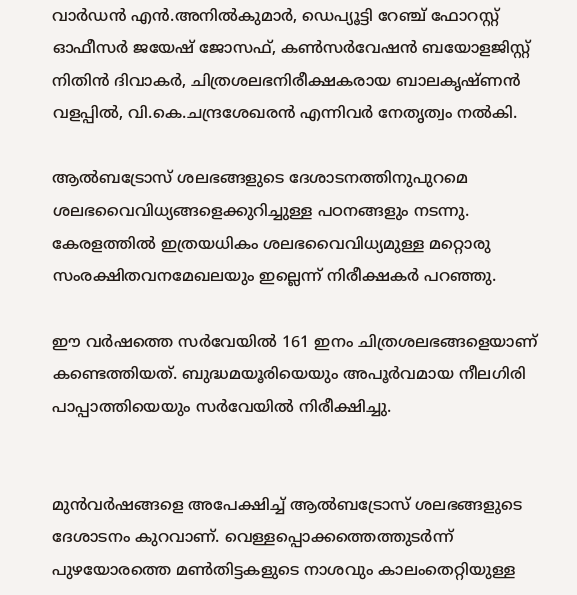വാർഡൻ എൻ.അനിൽകുമാർ, ഡെപ്യൂട്ടി റേഞ്ച്‌ ഫോറസ്റ്റ് ഓഫീസർ ജയേഷ് ജോസഫ്, കൺസർവേഷൻ ബയോളജിസ്റ്റ് നിതിൻ ദിവാകർ, ചിത്രശലഭനിരീക്ഷകരായ ബാലകൃഷ്ണൻ വളപ്പിൽ, വി.കെ.ചന്ദ്രശേഖരൻ എന്നിവർ നേതൃത്വം നൽകി.

ആൽബട്രോസ് ശലഭങ്ങളുടെ ദേശാടനത്തിനുപുറമെ ശലഭവൈവിധ്യങ്ങളെക്കുറിച്ചുള്ള പഠനങ്ങളും നടന്നു. കേരളത്തിൽ ഇത്രയധികം ശലഭവൈവിധ്യമുള്ള മറ്റൊരു സംരക്ഷിതവനമേഖലയും ഇല്ലെന്ന് നിരീക്ഷകർ പറഞ്ഞു.

ഈ വർഷത്തെ സർവേയിൽ 161 ഇനം ചിത്രശലഭങ്ങളെയാണ് കണ്ടെത്തിയത്. ബുദ്ധമയൂരിയെയും അപൂർവമായ നീലഗിരി പാപ്പാത്തിയെയും സർവേയിൽ നിരീക്ഷിച്ചു.


മുൻവർഷങ്ങളെ അപേക്ഷിച്ച് ആൽബട്രോസ് ശലഭങ്ങളുടെ ദേശാടനം കുറവാണ്. വെള്ളപ്പൊക്കത്തെത്തുടർന്ന് പുഴയോരത്തെ മൺതിട്ടകളുടെ നാശവും കാലംതെറ്റിയുള്ള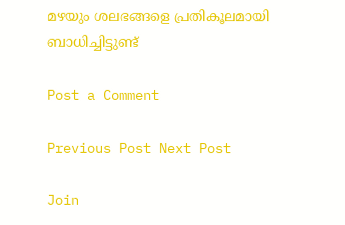മഴയും ശലഭങ്ങളെ പ്രതികൂലമായി ബാധിച്ചിട്ടുണ്ട്

Post a Comment

Previous Post Next Post

Join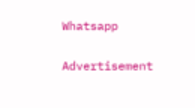Whatsapp

Advertisement